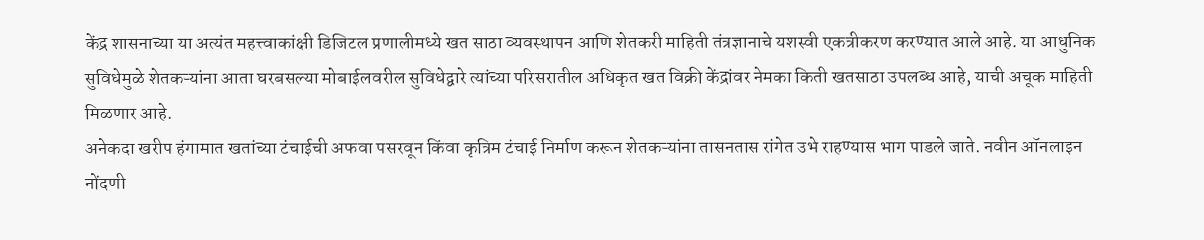केंद्र शासनाच्या या अत्यंत महत्त्वाकांक्षी डिजिटल प्रणालीमध्ये खत साठा व्यवस्थापन आणि शेतकरी माहिती तंत्रज्ञानाचे यशस्वी एकत्रीकरण करण्यात आले आहे. या आधुनिक सुविधेमुळे शेतकऱ्यांना आता घरबसल्या मोबाईलवरील सुविधेद्वारे त्यांच्या परिसरातील अधिकृत खत विक्री केंद्रांवर नेमका किती खतसाठा उपलब्ध आहे, याची अचूक माहिती मिळणार आहे.
अनेकदा खरीप हंगामात खतांच्या टंचाईची अफवा पसरवून किंवा कृत्रिम टंचाई निर्माण करून शेतकऱ्यांना तासनतास रांगेत उभे राहण्यास भाग पाडले जाते. नवीन ऑनलाइन नोंदणी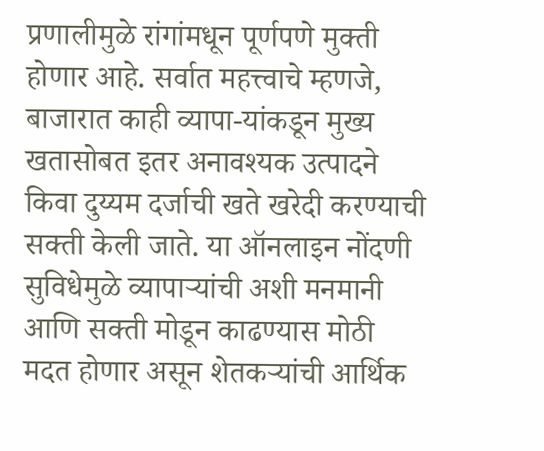प्रणालीमुळे रांगांमधून पूर्णपणे मुक्ती होणार आहे. सर्वात महत्त्वाचे म्हणजे, बाजारात काही व्यापा-यांकडून मुख्य खतासोबत इतर अनावश्यक उत्पादने किवा दुय्यम दर्जाची खते खरेदी करण्याची सक्ती केली जाते. या ऑनलाइन नोंदणी सुविधेमुळे व्यापाऱ्यांची अशी मनमानी आणि सक्ती मोडून काढण्यास मोठी मदत होणार असून शेतकऱ्यांची आर्थिक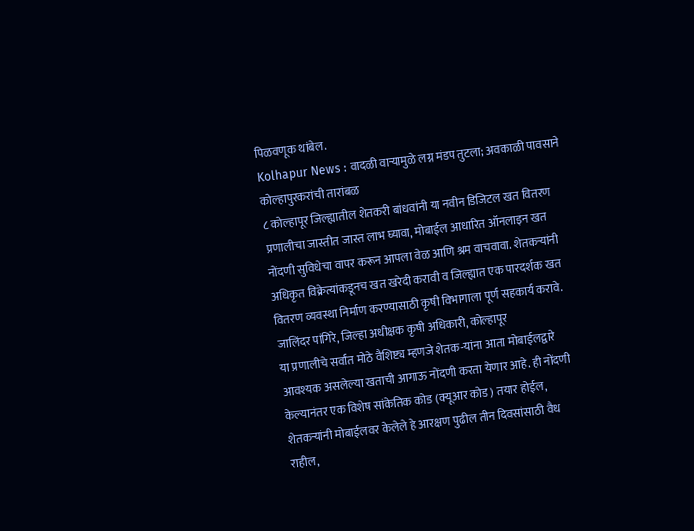पिळवणूक थांबेल.
Kolhapur News : वादळी वाऱ्यामुळे लग्न मंडप तुटला; अवकाळी पावसाने कोल्हापुरकरांची तारांबळ
८ कोल्हापूर जिल्ह्यातील शेतकरी बांधवांनी या नवीन डिजिटल खत वितरण प्रणालीचा जास्तीत जास्त लाभ घ्यावा, मोबाईल आधारित ऑनलाइन खत नोंदणी सुविधेचा वापर करून आपला वेळ आणि श्रम वाचवावा. शेतकऱ्यांनी अधिकृत विक्रेत्यांकडूनच खत खरेदी करावी व जिल्ह्यात एक पारदर्शक खत वितरण व्यवस्था निर्माण करण्यासाठी कृषी विभागाला पूर्ण सहकार्य करावे. जालिंदर पांगिरे, जिल्हा अधीक्षक कृषी अधिकारी, कोल्हापूर
या प्रणालीचे सर्वांत मोठे वैशिष्ट्य म्हणजे शेतक-यांना आता मोबाईलद्वारे आवश्यक असलेल्या खताची आगाऊ नोंदणी करता येणार आहे. ही नोंदणी केल्यानंतर एक विशेष सांकेतिक कोड (क्यूआर कोड) तयार होईल, शेतकऱ्यांनी मोबाईलवर केलेले हे आरक्षण पुढील तीन दिवसांसाठी वैध राहील,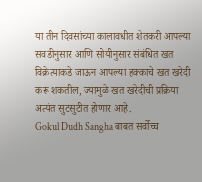या तीन दिवसांच्या कालावधीत शेतकरी आपल्या सवडीनुसार आणि सोयीनुसार संबंधित खत विक्रेत्याकडे जाऊन आपल्या हक्काचे खत खरेदी करू शकतील, ज्यामुळे खत खरेदीची प्रक्रिया अत्यंत सुटसुटीत होणार आहे.
Gokul Dudh Sangha बाबत सर्वोच्च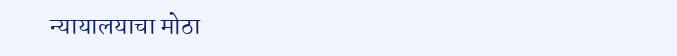न्यायालयाचा मोठा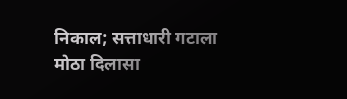निकाल; सत्ताधारी गटाला मोठा दिलासा